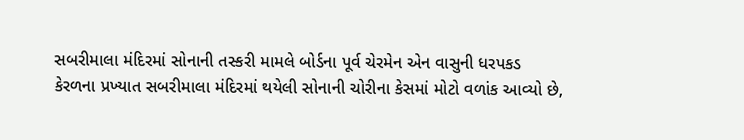સબરીમાલા મંદિરમાં સોનાની તસ્કરી મામલે બોર્ડના પૂર્વ ચેરમેન એન વાસુની ધરપકડ
કેરળના પ્રખ્યાત સબરીમાલા મંદિરમાં થયેલી સોનાની ચોરીના કેસમાં મોટો વળાંક આવ્યો છે,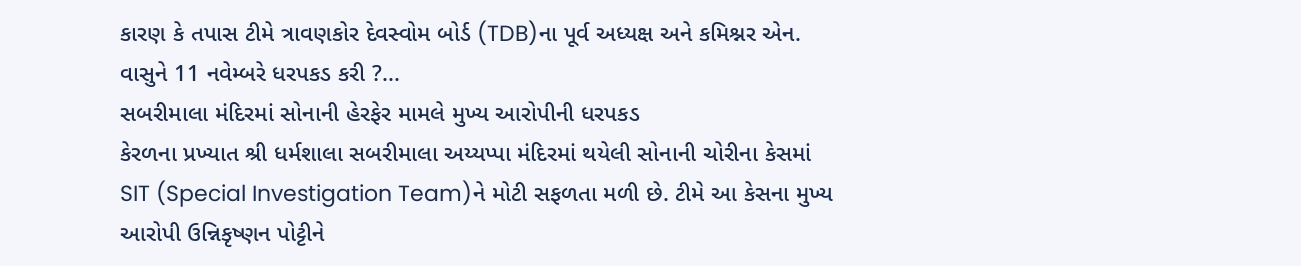કારણ કે તપાસ ટીમે ત્રાવણકોર દેવસ્વોમ બોર્ડ (TDB)ના પૂર્વ અધ્યક્ષ અને કમિશ્નર એન. વાસુને 11 નવેમ્બરે ધરપકડ કરી ?...
સબરીમાલા મંદિરમાં સોનાની હેરફેર મામલે મુખ્ય આરોપીની ધરપકડ
કેરળના પ્રખ્યાત શ્રી ધર્મશાલા સબરીમાલા અય્યપ્પા મંદિરમાં થયેલી સોનાની ચોરીના કેસમાં SIT (Special Investigation Team)ને મોટી સફળતા મળી છે. ટીમે આ કેસના મુખ્ય આરોપી ઉન્નિકૃષ્ણન પોટ્ટીને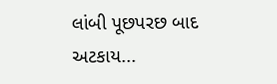લાંબી પૂછપરછ બાદ અટકાય...